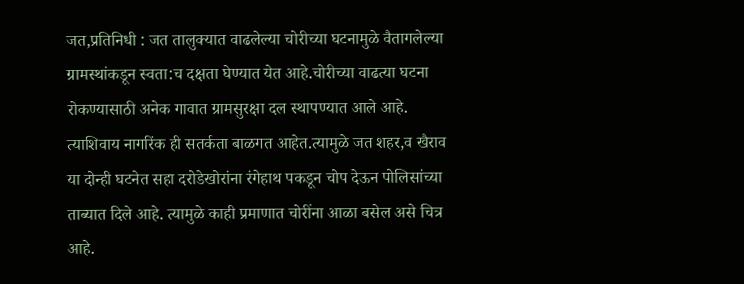जत,प्रतिनिधी : जत तालुक्यात वाढलेल्या चोरीच्या घटनामुळे वैतागलेल्या ग्रामस्थांकडून स्वता:च दक्षता घेण्यात येत आहे.चोरीच्या वाढत्या घटना रोकण्यासाठी अनेक गावात ग्रामसुरक्षा दल स्थापण्यात आले आहे. त्याशिवाय नागरिंक ही सतर्कता बाळगत आहेत.त्यामुळे जत शहर,व खैराव या दोन्ही घटनेत सहा दरोडेखोरांना रंगेहाथ पकडून चोप देऊन पोलिसांच्या ताब्यात दिले आहे. त्यामुळे काही प्रमाणात चोरींना आळा बसेल असे चित्र आहे.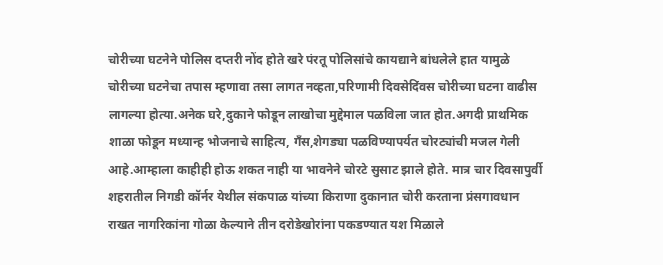चोरीच्या घटनेने पोलिस दप्तरी नोंद होते खरे पंरतू पोलिसांचे कायद्याने बांधलेले हात यामुळे चोरीच्या घटनेचा तपास म्हणावा तसा लागत नव्हता,परिणामी दिवसेदिंवस चोरीच्या घटना वाढीस लागल्या होत्या.अनेक घरे,दुकाने फोडून लाखोचा मुद्देमाल पळविला जात होत.अगदी प्राथमिक शाळा फोडून मध्यान्ह भोजनाचे साहित्य, गँस,शेगड्या पळविण्यापर्यत चोरट्यांची मजल गेली आहे.आम्हाला काहीही होऊ शकत नाही या भावनेने चोरटे सुसाट झाले होते. मात्र चार दिवसापुर्वी शहरातील निगडी कॉर्नर येथील संकपाळ यांच्या किराणा दुकानात चोरी करताना प्रंसगावधान राखत नागरिकांना गोळा केल्याने तीन दरोडेखोरांना पकडण्यात यश मिळाले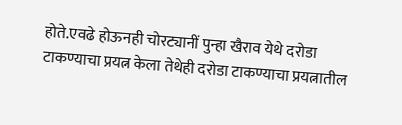होते.एवढे होऊनही चोरट्यानीं पुन्हा खैराव येथे दरोडा टाकण्याचा प्रयत्न केला तेथेही दरोडा टाकण्याचा प्रयत्नातील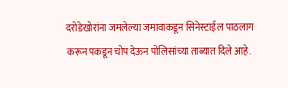दरोडेखोरांना जमलेल्या जमावाकडून सिनेस्टाईल पाठलाग करून पकडून चोप देऊन पोलिसांच्या ताब्यात दिले आहे.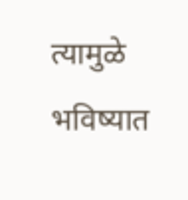त्यामुळे भविष्यात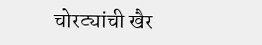चोरट्यांची खैर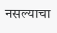नसल्याचा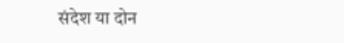संदेश या दोन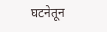घटनेतून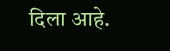दिला आहे.